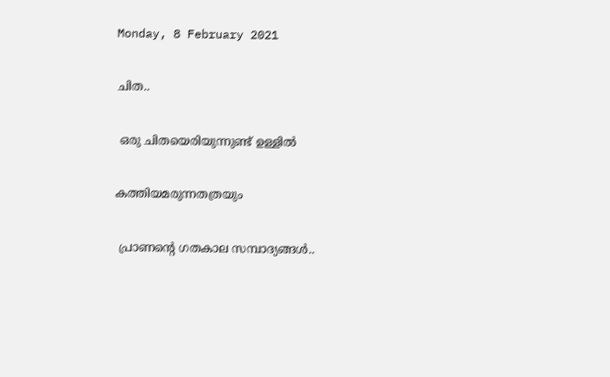Monday, 8 February 2021

ചിത..

 ഒരു ചിതയെരിയുന്നുണ്ട് ഉള്ളിൽ

കത്തിയമരുന്നതത്രയും

 പ്രാണന്റെ ഗതകാല സമ്പാദ്യങ്ങൾ..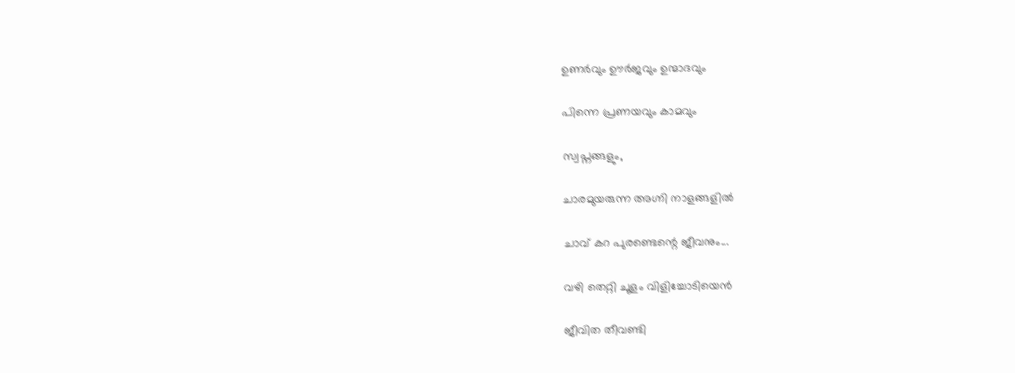ഉണർവും ഊർജവും ഉന്മാദവും

പിന്നെ പ്രണയവും കാമവും

സ്വപ്നങ്ങളും,

ചാരമുയരുന്ന അഗ്നി നാളങ്ങളിൽ

ചാവ് കറ പുരണ്ടെന്റെ ജീവനും...

വഴി തെറ്റി ചൂളം വിളിച്ചോടിയെൻ

ജീവിത തീവണ്ടി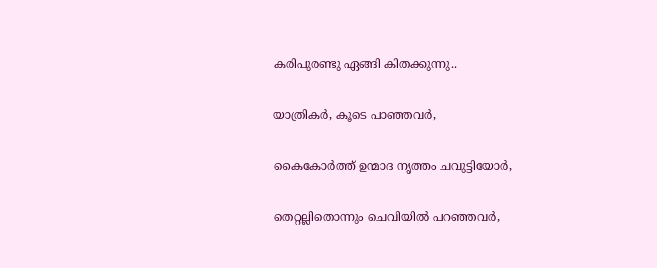കരിപുരണ്ടു ഏങ്ങി കിതക്കുന്നു..

യാത്രികർ, കൂടെ പാഞ്ഞവർ,

കൈകോർത്ത് ഉന്മാദ നൃത്തം ചവുട്ടിയോർ,

തെറ്റല്ലിതൊന്നും ചെവിയിൽ പറഞ്ഞവർ,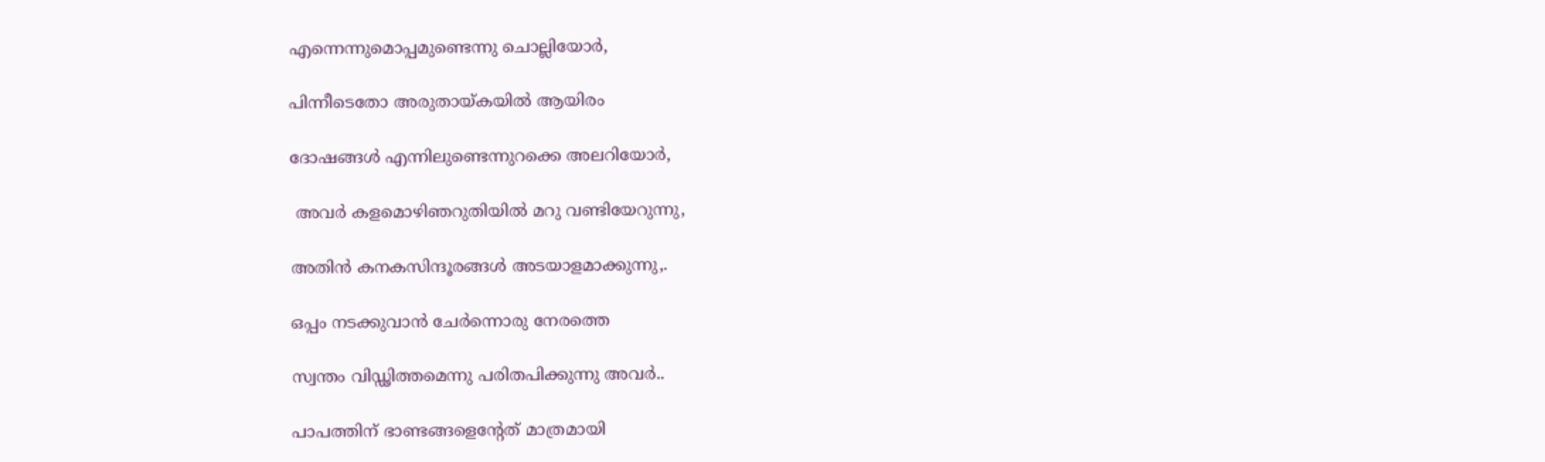എന്നെന്നുമൊപ്പമുണ്ടെന്നു ചൊല്ലിയോർ,

പിന്നീടെതോ അരുതായ്കയിൽ ആയിരം

ദോഷങ്ങൾ എന്നിലുണ്ടെന്നുറക്കെ അലറിയോർ,

 അവർ കളമൊഴിഞറുതിയിൽ മറു വണ്ടിയേറുന്നു,

അതിൻ കനകസിന്ദൂരങ്ങൾ അടയാളമാക്കുന്നു,.

ഒപ്പം നടക്കുവാൻ ചേർന്നൊരു നേരത്തെ

സ്വന്തം വിഡ്ഢിത്തമെന്നു പരിതപിക്കുന്നു അവർ..

പാപത്തിന് ഭാണ്ടങ്ങളെന്റേത് മാത്രമായി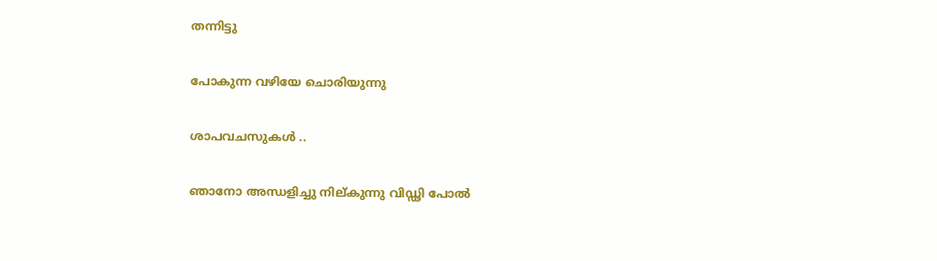തന്നിട്ടു

പോകുന്ന വഴിയേ ചൊരിയുന്നു

ശാപവചസുകൾ ..

ഞാനോ അന്ധളിച്ചു നില്കുന്നു വിഡ്ഢി പോൽ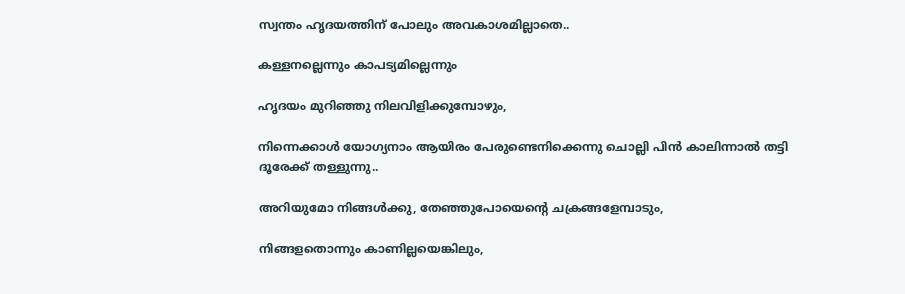സ്വന്തം ഹൃദയത്തിന് പോലും അവകാശമില്ലാതെ..

കള്ളനല്ലെന്നും കാപട്യമില്ലെന്നും

ഹൃദയം മുറിഞ്ഞു നിലവിളിക്കുമ്പോഴും,

നിന്നെക്കാൾ യോഗ്യനാം ആയിരം പേരുണ്ടെനിക്കെന്നു ചൊല്ലി പിൻ കാലിന്നാൽ തട്ടി ദൂരേക്ക് തള്ളുന്നു..

അറിയുമോ നിങ്ങൾക്കു, തേഞ്ഞുപോയെന്റെ ചക്രങ്ങളേമ്പാടും,

നിങ്ങളതൊന്നും കാണില്ലയെങ്കിലും,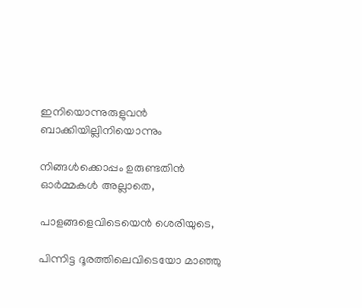ഇനിയൊന്നുരുളുവൻ ബാക്കിയില്ലിനിയൊന്നും

നിങ്ങൾക്കൊപ്പം ഉരുണ്ടതിൻ ഓർമ്മകൾ അല്ലാതെ,

പാളങ്ങളെവിടെയെൻ ശെരിയുടെ,

പിന്നിട്ട ദൂരത്തിലെവിടെയോ മാഞ്ഞു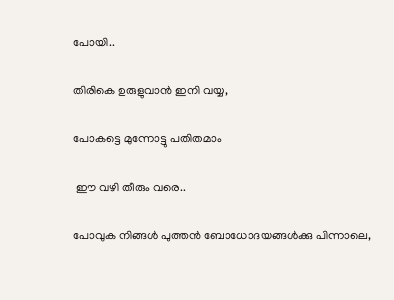പോയി..

തിരികെ ഉരുളുവാൻ ഇനി വയ്യ,

പോകട്ടെ മുന്നോട്ടു പതിതമാം

 ഈ വഴി തീരും വരെ..

പോവുക നിങ്ങൾ പുത്തൻ ബോധോദയങ്ങൾക്കു പിന്നാലെ,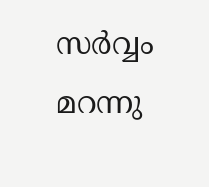സർവ്വം മറന്നു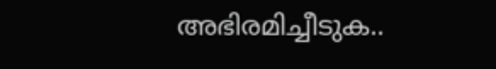അഭിരമിച്ചീടുക..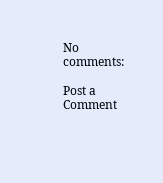No comments:

Post a Comment